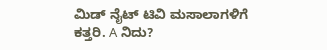ಮಿಡ್ ನೈಟ್ ಟಿವಿ ಮಸಾಲಾಗಳಿಗೆ ಕತ್ತರಿ. A ನಿದು?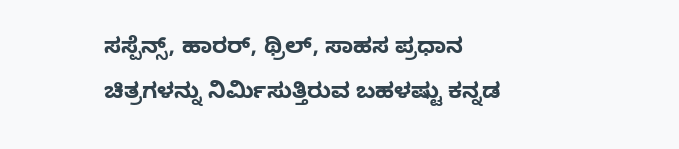ಸಸ್ಪೆನ್ಸ್, ಹಾರರ್, ಥ್ರಿಲ್, ಸಾಹಸ ಪ್ರಧಾನ ಚಿತ್ರಗಳನ್ನು ನಿರ್ಮಿಸುತ್ತಿರುವ ಬಹಳಷ್ಟು ಕನ್ನಡ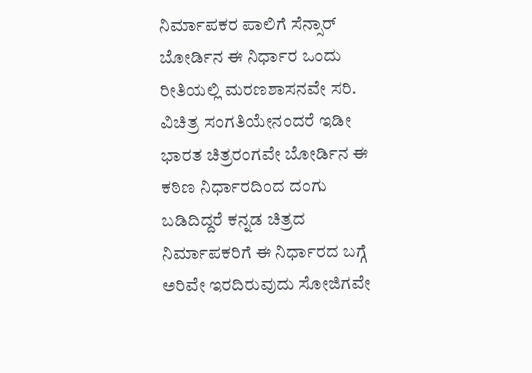ನಿರ್ಮಾಪಕರ ಪಾಲಿಗೆ ಸೆನ್ಸಾರ್ ಬೋರ್ಡಿನ ಈ ನಿರ್ಧಾರ ಒಂದು ರೀತಿಯಲ್ಲಿ ಮರಣಶಾಸನವೇ ಸರಿ.
ವಿಚಿತ್ರ ಸಂಗತಿಯೇನಂದರೆ ಇಡೀ ಭಾರತ ಚಿತ್ರರಂಗವೇ ಬೋರ್ಡಿನ ಈ ಕಠಿಣ ನಿರ್ಧಾರದಿಂದ ದಂಗು ಬಡಿದಿದ್ದರೆ ಕನ್ನಡ ಚಿತ್ರದ ನಿರ್ಮಾಪಕರಿಗೆ ಈ ನಿರ್ಧಾರದ ಬಗ್ಗೆ ಅರಿವೇ ಇರದಿರುವುದು ಸೋಜಿಗವೇ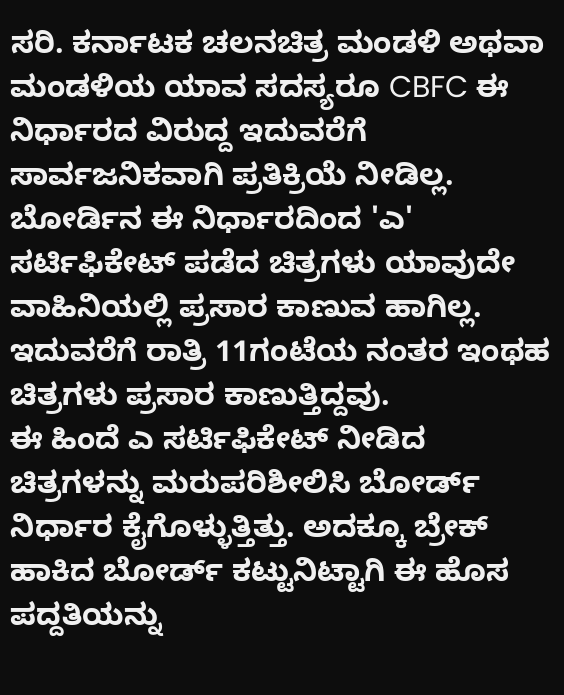ಸರಿ. ಕರ್ನಾಟಕ ಚಲನಚಿತ್ರ ಮಂಡಳಿ ಅಥವಾ ಮಂಡಳಿಯ ಯಾವ ಸದಸ್ಯರೂ CBFC ಈ ನಿರ್ಧಾರದ ವಿರುದ್ದ ಇದುವರೆಗೆ ಸಾರ್ವಜನಿಕವಾಗಿ ಪ್ರತಿಕ್ರಿಯೆ ನೀಡಿಲ್ಲ.
ಬೋರ್ಡಿನ ಈ ನಿರ್ಧಾರದಿಂದ 'ಎ' ಸರ್ಟಿಫಿಕೇಟ್ ಪಡೆದ ಚಿತ್ರಗಳು ಯಾವುದೇ ವಾಹಿನಿಯಲ್ಲಿ ಪ್ರಸಾರ ಕಾಣುವ ಹಾಗಿಲ್ಲ. ಇದುವರೆಗೆ ರಾತ್ರಿ 11ಗಂಟೆಯ ನಂತರ ಇಂಥಹ ಚಿತ್ರಗಳು ಪ್ರಸಾರ ಕಾಣುತ್ತಿದ್ದವು.
ಈ ಹಿಂದೆ ಎ ಸರ್ಟಿಫಿಕೇಟ್ ನೀಡಿದ ಚಿತ್ರಗಳನ್ನು ಮರುಪರಿಶೀಲಿಸಿ ಬೋರ್ಡ್ ನಿರ್ಧಾರ ಕೈಗೊಳ್ಳುತ್ತಿತ್ತು. ಅದಕ್ಕೂ ಬ್ರೇಕ್ ಹಾಕಿದ ಬೋರ್ಡ್ ಕಟ್ಟುನಿಟ್ಟಾಗಿ ಈ ಹೊಸ ಪದ್ದತಿಯನ್ನು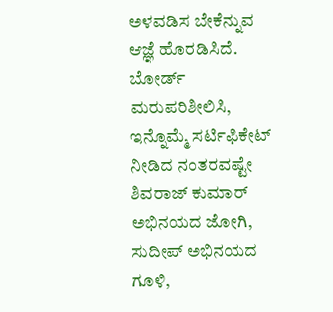ಅಳವಡಿಸ ಬೇಕೆನ್ನುವ ಆಜ್ಞೆ ಹೊರಡಿಸಿದೆ.
ಬೋರ್ಡ್ ಮರುಪರಿಶೀಲಿಸಿ, ಇನ್ನೊಮ್ಮೆ ಸರ್ಟಿಫಿಕೇಟ್ ನೀಡಿದ ನಂತರವಷ್ಟೇ ಶಿವರಾಜ್ ಕುಮಾರ್ ಅಭಿನಯದ ಜೋಗಿ, ಸುದೀಪ್ ಅಭಿನಯದ ಗೂಳಿ,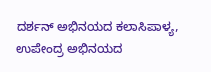ದರ್ಶನ್ ಅಭಿನಯದ ಕಲಾಸಿಪಾಳ್ಯ, ಉಪೇಂದ್ರ ಅಭಿನಯದ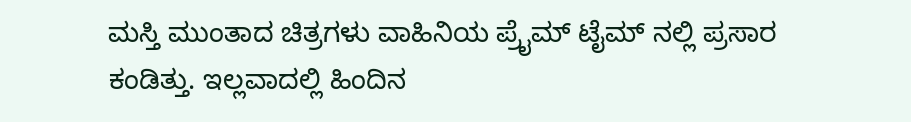ಮಸ್ತಿ ಮುಂತಾದ ಚಿತ್ರಗಳು ವಾಹಿನಿಯ ಪ್ರೈಮ್ ಟೈಮ್ ನಲ್ಲಿ ಪ್ರಸಾರ ಕಂಡಿತ್ತು. ಇಲ್ಲವಾದಲ್ಲಿ ಹಿಂದಿನ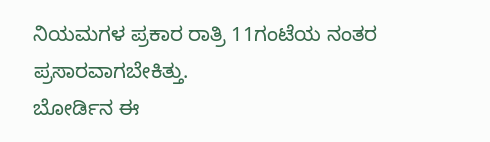ನಿಯಮಗಳ ಪ್ರಕಾರ ರಾತ್ರಿ 11ಗಂಟೆಯ ನಂತರ ಪ್ರಸಾರವಾಗಬೇಕಿತ್ತು.
ಬೋರ್ಡಿನ ಈ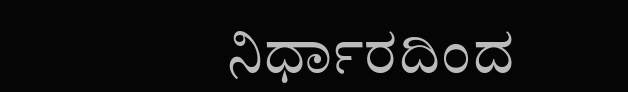ನಿರ್ಧಾರದಿಂದ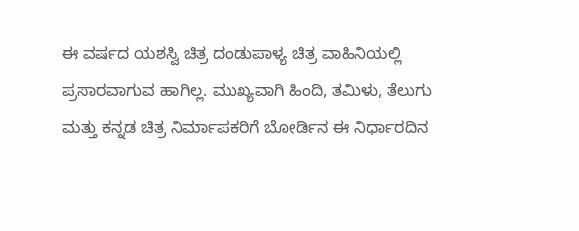ಈ ವರ್ಷದ ಯಶಸ್ವಿ ಚಿತ್ರ ದಂಡುಪಾಳ್ಯ ಚಿತ್ರ ವಾಹಿನಿಯಲ್ಲಿ ಪ್ರಸಾರವಾಗುವ ಹಾಗಿಲ್ಲ. ಮುಖ್ಯವಾಗಿ ಹಿಂದಿ, ತಮಿಳು, ತೆಲುಗು ಮತ್ತು ಕನ್ನಡ ಚಿತ್ರ ನಿರ್ಮಾಪಕರಿಗೆ ಬೋರ್ಡಿನ ಈ ನಿರ್ಧಾರದಿನ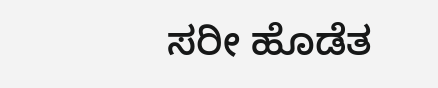ಸರೀ ಹೊಡೆತ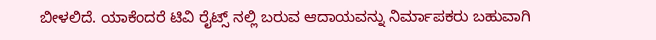ಬೀಳಲಿದೆ. ಯಾಕೆಂದರೆ ಟಿವಿ ರೈಟ್ಸ್ ನಲ್ಲಿ ಬರುವ ಆದಾಯವನ್ನು ನಿರ್ಮಾಪಕರು ಬಹುವಾಗಿ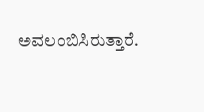ಅವಲಂಬಿಸಿರುತ್ತಾರೆ.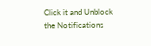Click it and Unblock the Notifications